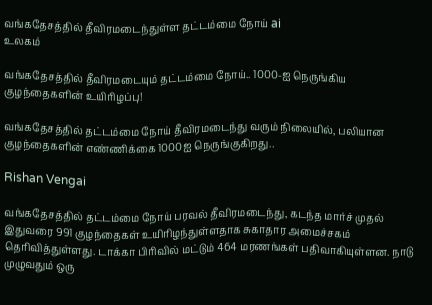வங்கதேசத்தில் தீவிரமடைந்துள்ள தட்டம்மை நோய் ai
உலகம்

வங்கதேசத்தில் தீவிரமடையும் தட்டம்மை நோய்.. 1000-ஐ நெருங்கிய குழந்தைகளின் உயிரிழப்பு!

வங்கதேசத்தில் தட்டம்மை நோய் தீவிரமடைந்து வரும் நிலையில், பலியான குழந்தைகளின் எண்ணிக்கை 1000ஐ நெருங்குகிறது..

Rishan Vengai

வங்கதேசத்தில் தட்டம்மை நோய் பரவல் தீவிரமடைந்து, கடந்த மார்ச் முதல் இதுவரை 991 குழந்தைகள் உயிரிழந்துள்ளதாக சுகாதார அமைச்சகம் தெரிவித்துள்ளது. டாக்கா பிரிவில் மட்டும் 464 மரணங்கள் பதிவாகியுள்ளன. நாடு முழுவதும் ஒரு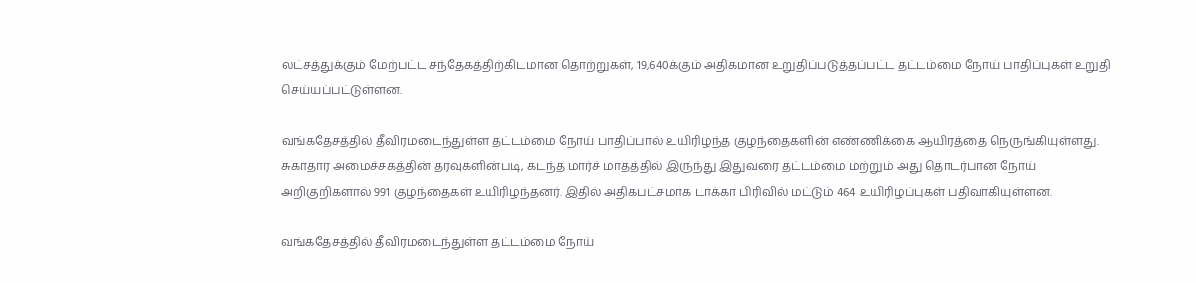லட்சத்துக்கும் மேற்பட்ட சந்தேகத்திற்கிடமான தொற்றுகள், 19,640க்கும் அதிகமான உறுதிப்படுத்தப்பட்ட தட்டம்மை நோய் பாதிப்புகள் உறுதி செய்யப்பட்டுள்ளன.

வங்கதேசத்தில் தீவிரமடைந்துள்ள தட்டம்மை நோய் பாதிப்பால் உயிரிழந்த குழந்தைகளின் எண்ணிக்கை ஆயிரத்தை நெருங்கியுள்ளது. சுகாதார அமைச்சகத்தின் தரவுகளின்படி, கடந்த மார்ச் மாதத்தில் இருந்து இதுவரை தட்டம்மை மற்றும் அது தொடர்பான நோய் அறிகுறிகளால் 991 குழந்தைகள் உயிரிழந்தனர். இதில் அதிகபட்சமாக டாக்கா பிரிவில் மட்டும் 464 உயிரிழப்புகள் பதிவாகியுள்ளன.

வங்கதேசத்தில் தீவிரமடைந்துள்ள தட்டம்மை நோய்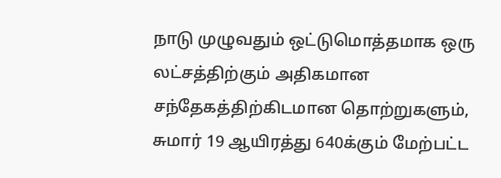நாடு முழுவதும் ஒட்டுமொத்தமாக ஒரு லட்சத்திற்கும் அதிகமான சந்தேகத்திற்கிடமான தொற்றுகளும், சுமார் 19 ஆயிரத்து 640க்கும் மேற்பட்ட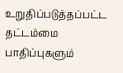உறுதிப்படுத்தப்பட்ட தட்டம்மை பாதிப்புகளும்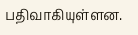பதிவாகியுள்ளன.